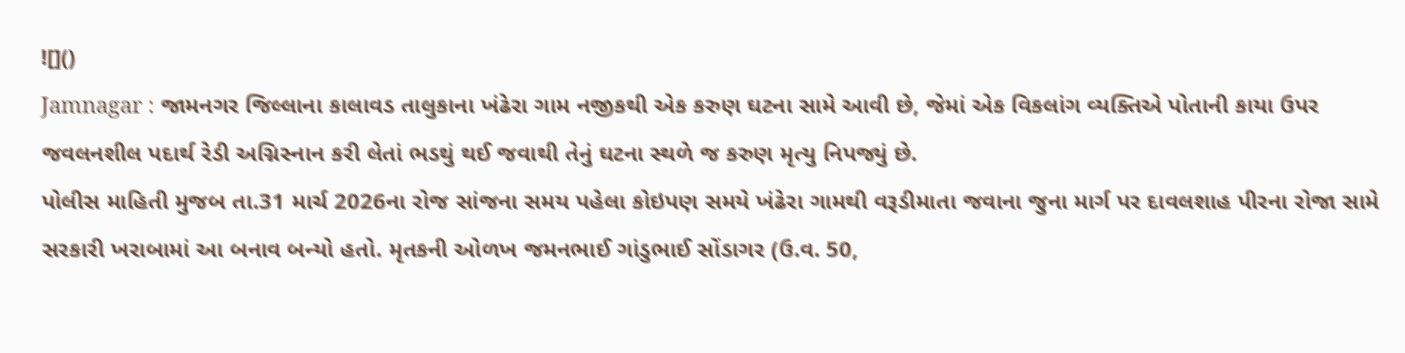![]()
Jamnagar : જામનગર જિલ્લાના કાલાવડ તાલુકાના ખંઢેરા ગામ નજીકથી એક કરુણ ઘટના સામે આવી છે, જેમાં એક વિકલાંગ વ્યક્તિએ પોતાની કાયા ઉપર જવલનશીલ પદાર્થ રેડી અગ્નિસ્નાન કરી લેતાં ભડથું થઈ જવાથી તેનું ઘટના સ્થળે જ કરુણ મૃત્યુ નિપજ્યું છે.
પોલીસ માહિતી મુજબ તા.31 માર્ચ 2026ના રોજ સાંજના સમય પહેલા કોઇપણ સમયે ખંઢેરા ગામથી વરૂડીમાતા જવાના જુના માર્ગ પર દાવલશાહ પીરના રોજા સામે સરકારી ખરાબામાં આ બનાવ બન્યો હતો. મૃતકની ઓળખ જમનભાઈ ગાંડુભાઈ સોંડાગર (ઉ.વ. 50,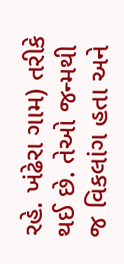રહે. ખંઢેરા ગામ) તરીકે થઈ છે. તેઓ જન્મથી જ વિકલાંગ હતા અને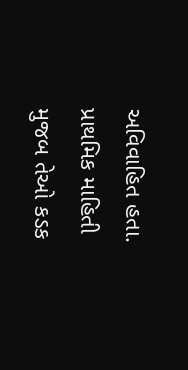અવિવાહિત હતા. પ્રાથમિક માહિતી મુજબ તેઓ કડક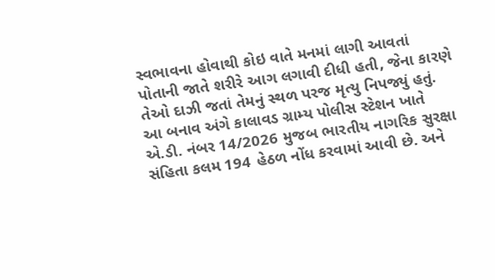સ્વભાવના હોવાથી કોઇ વાતે મનમાં લાગી આવતાં પોતાની જાતે શરીરે આગ લગાવી દીધી હતી, જેના કારણે તેઓ દાઝી જતાં તેમનું સ્થળ પરજ મૃત્યુ નિપજ્યું હતું.
આ બનાવ અંગે કાલાવડ ગ્રામ્ય પોલીસ સ્ટેશન ખાતે એ.ડી. નંબર 14/2026 મુજબ ભારતીય નાગરિક સુરક્ષા સંહિતા કલમ 194 હેઠળ નોંધ કરવામાં આવી છે. અને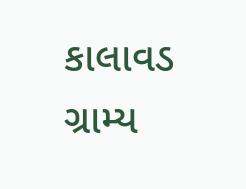કાલાવડ ગ્રામ્ય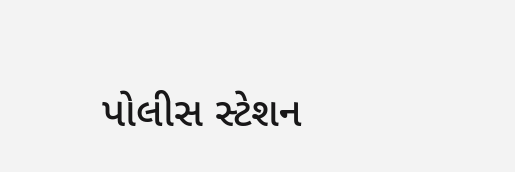પોલીસ સ્ટેશન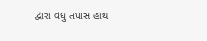દ્વારા વધુ તપાસ હાથ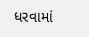ધરવામાં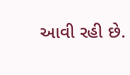આવી રહી છે.